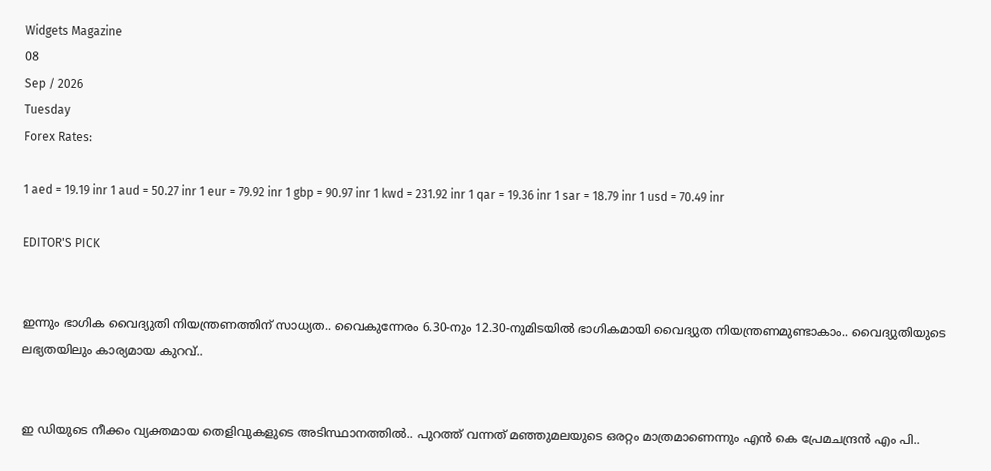Widgets Magazine
08
Sep / 2026
Tuesday
Forex Rates:

1 aed = 19.19 inr 1 aud = 50.27 inr 1 eur = 79.92 inr 1 gbp = 90.97 inr 1 kwd = 231.92 inr 1 qar = 19.36 inr 1 sar = 18.79 inr 1 usd = 70.49 inr

EDITOR'S PICK


ഇന്നും ഭാഗിക വൈദ്യുതി നിയന്ത്രണത്തിന് സാധ്യത.. വൈകുന്നേരം 6.30-നും 12.30-നുമിടയിൽ ഭാഗികമായി വൈദ്യുത നിയന്ത്രണമുണ്ടാകാം.. വൈദ്യുതിയുടെ ലഭ്യതയിലും കാര്യമായ കുറവ്..


ഇ ഡിയുടെ നീക്കം വ്യക്തമായ തെളിവുകളുടെ അടിസ്ഥാനത്തിൽ.. പുറത്ത് വന്നത് മഞ്ഞുമലയുടെ ഒരറ്റം മാത്രമാണെന്നും എൻ കെ പ്രേമചന്ദ്രൻ എം പി..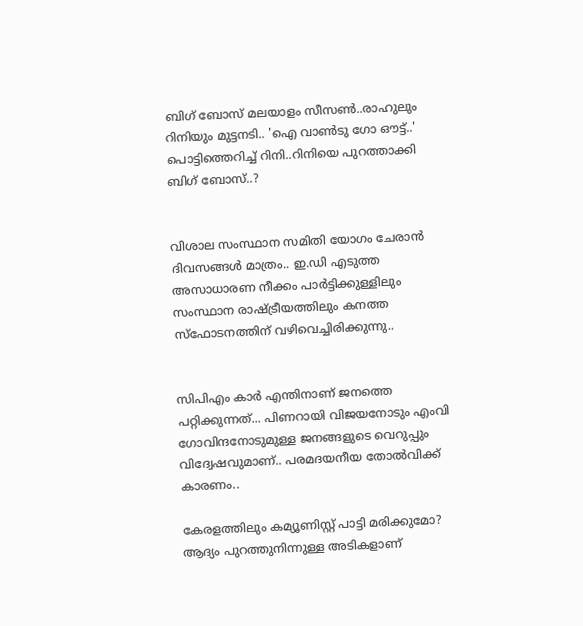ബിഗ് ബോസ് മലയാളം സീസൺ..രാഹുലും റിനിയും മുട്ടനടി.. 'ഐ വാൺടു ഗോ ഔട്ട്..' പൊട്ടിത്തെറിച്ച് റിനി..റിനിയെ പുറത്താക്കി ബിഗ് ബോസ്..?


വിശാല സംസ്ഥാന സമിതി യോഗം ചേരാന്‍ ദിവസങ്ങള്‍ മാത്രം.. ഇ.ഡി എടുത്ത അസാധാരണ നീക്കം പാര്‍ട്ടിക്കുള്ളിലും സംസ്ഥാന രാഷ്ട്രീയത്തിലും കനത്ത സ്‌ഫോടനത്തിന് വഴിവെച്ചിരിക്കുന്നു..


സിപിഎം കാര്‍ എന്തിനാണ് ജനത്തെ പറ്റിക്കുന്നത്... പിണറായി വിജയനോടും എംവി ഗോവിന്ദനോടുമുള്ള ജനങ്ങളുടെ വെറുപ്പും വിദ്വേഷവുമാണ്.. പരമദയനീയ തോല്‍വിക്ക് കാരണം..

കേരളത്തിലും കമ്യൂണിസ്റ്റ് പാട്ടി മരിക്കുമോ? ആദ്യം പുറത്തുനിന്നുള്ള അടികളാണ്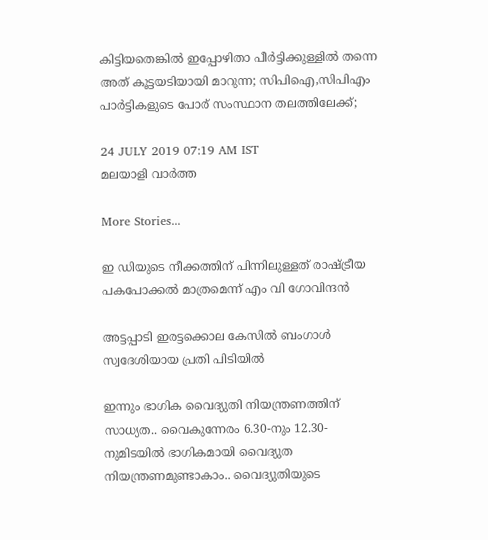കിട്ടിയതെങ്കില്‍ ഇപ്പോഴിതാ പീര്‍ട്ടിക്കുള്ളില്‍ തന്നെ അത് കൂട്ടയടിയായി മാറുന്ന; സിപിഐ,സിപിഎം പാര്‍ട്ടികളുടെ പോര് സംസ്ഥാന തലത്തിലേക്ക്;

24 JULY 2019 07:19 AM IST
മലയാളി വാര്‍ത്ത

More Stories...

ഇ ഡിയുടെ നീക്കത്തിന് പിന്നിലുള്ളത് രാഷ്ട്രീയ പകപോക്കല്‍ മാത്രമെന്ന് എം വി ഗോവിന്ദന്‍

അട്ടപ്പാടി ഇരട്ടക്കൊല കേസില്‍ ബംഗാള്‍ സ്വദേശിയായ പ്രതി പിടിയില്‍

ഇന്നും ഭാഗിക വൈദ്യുതി നിയന്ത്രണത്തിന് സാധ്യത.. വൈകുന്നേരം 6.30-നും 12.30-നുമിടയിൽ ഭാഗികമായി വൈദ്യുത നിയന്ത്രണമുണ്ടാകാം.. വൈദ്യുതിയുടെ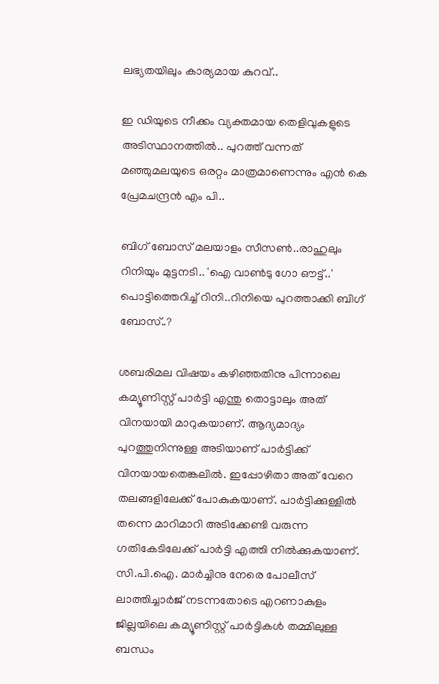ലഭ്യതയിലും കാര്യമായ കുറവ്..

ഇ ഡിയുടെ നീക്കം വ്യക്തമായ തെളിവുകളുടെ അടിസ്ഥാനത്തിൽ.. പുറത്ത് വന്നത് മഞ്ഞുമലയുടെ ഒരറ്റം മാത്രമാണെന്നും എൻ കെ പ്രേമചന്ദ്രൻ എം പി..

ബിഗ് ബോസ് മലയാളം സീസൺ..രാഹുലും റിനിയും മുട്ടനടി.. 'ഐ വാൺടു ഗോ ഔട്ട്..' പൊട്ടിത്തെറിച്ച് റിനി..റിനിയെ പുറത്താക്കി ബിഗ് ബോസ്..?

ശബരിമല വിഷയം കഴിഞ്ഞതിനു പിന്നാലെ കമ്യൂണിസ്റ്റ് പാര്‍ട്ടി എന്തു തൊട്ടാലും അത് വിനയായി മാറുകയാണ്. ആദ്യമാദ്യം പുറത്തുനിന്നുള്ള അടിയാണ് പാര്‍ട്ടിക്ക് വിനയായതെങ്കലില്‍. ഇപ്പോഴിതാ അത് വേറെ തലങ്ങളിലേക്ക് പോകുകയാണ്. പാര്‍ട്ടിക്കുള്ളില്‍ തന്നെ മാറിമാറി അടിക്കേണ്ടി വരുന്ന ഗതികേടിലേക്ക് പാര്‍ട്ടി എത്തി നില്‍ക്കുകയാണ്. സി.പി.ഐ. മാര്‍ച്ചിനു നേരെ പോലീസ് ലാത്തിച്ചാര്‍ജ് നടന്നതോടെ എറണാകുളം ജില്ലയിലെ കമ്യൂണിസ്റ്റ് പാര്‍ട്ടികള്‍ തമ്മിലുള്ള ബന്ധം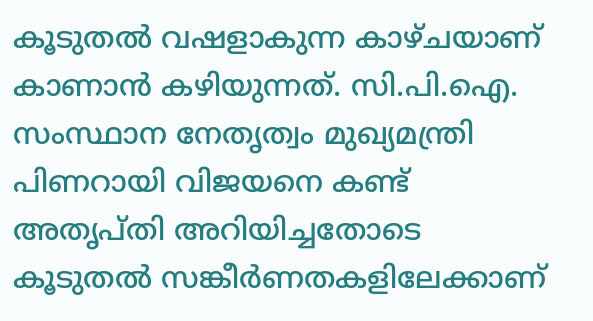കൂടുതല്‍ വഷളാകുന്ന കാഴ്ചയാണ് കാണാന്‍ കഴിയുന്നത്. സി.പി.ഐ. സംസ്ഥാന നേതൃത്വം മുഖ്യമന്ത്രി പിണറായി വിജയനെ കണ്ട് അതൃപ്തി അറിയിച്ചതോടെ കൂടുതല്‍ സങ്കീര്‍ണതകളിലേക്കാണ്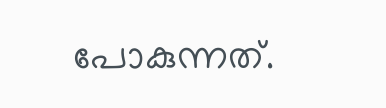പോകുന്നത്.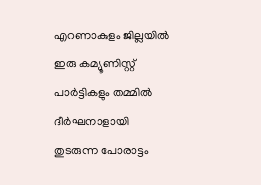എറണാകുളം ജില്ലയില്‍ ഇരു കമ്യൂണിസ്റ്റ് പാര്‍ട്ടികളും തമ്മില്‍ ദീര്‍ഘനാളായി തുടരുന്ന പോരാട്ടം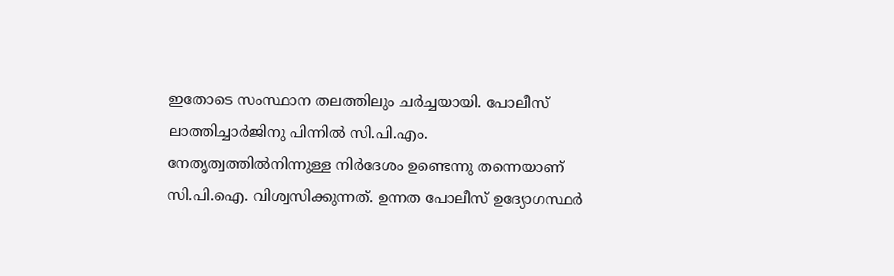ഇതോടെ സംസ്ഥാന തലത്തിലും ചര്‍ച്ചയായി. പോലീസ് ലാത്തിച്ചാര്‍ജിനു പിന്നില്‍ സി.പി.എം. നേതൃത്വത്തില്‍നിന്നുള്ള നിര്‍ദേശം ഉണ്ടെന്നു തന്നെയാണ് സി.പി.ഐ. വിശ്വസിക്കുന്നത്. ഉന്നത പോലീസ് ഉദ്യോഗസ്ഥര്‍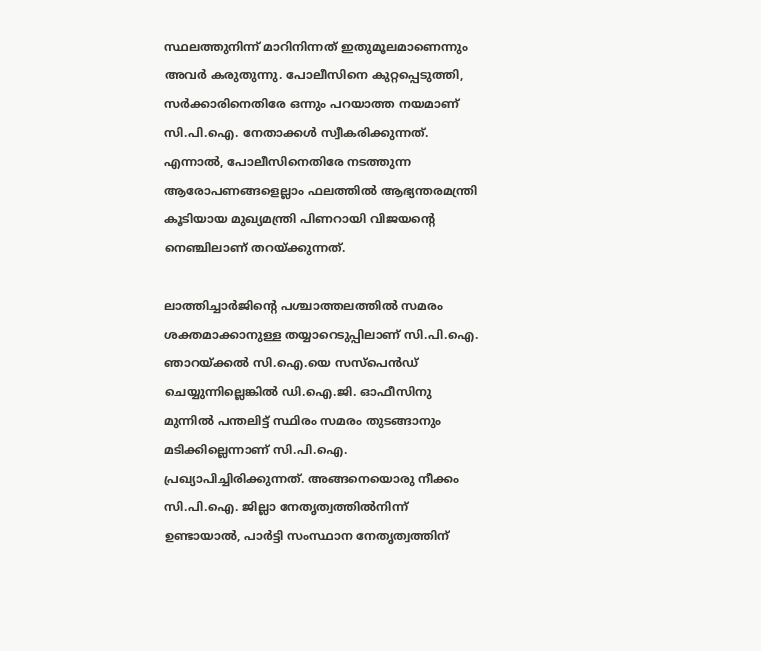സ്ഥലത്തുനിന്ന് മാറിനിന്നത് ഇതുമൂലമാണെന്നും അവര്‍ കരുതുന്നു. പോലീസിനെ കുറ്റപ്പെടുത്തി, സര്‍ക്കാരിനെതിരേ ഒന്നും പറയാത്ത നയമാണ് സി.പി.ഐ. നേതാക്കള്‍ സ്വീകരിക്കുന്നത്. എന്നാല്‍, പോലീസിനെതിരേ നടത്തുന്ന ആരോപണങ്ങളെല്ലാം ഫലത്തില്‍ ആഭ്യന്തരമന്ത്രി കൂടിയായ മുഖ്യമന്ത്രി പിണറായി വിജയന്റെ നെഞ്ചിലാണ് തറയ്ക്കുന്നത്.

ലാത്തിച്ചാര്‍ജിന്റെ പശ്ചാത്തലത്തില്‍ സമരം ശക്തമാക്കാനുള്ള തയ്യാറെടുപ്പിലാണ് സി.പി.ഐ. ഞാറയ്ക്കല്‍ സി.ഐ.യെ സസ്‌പെന്‍ഡ് ചെയ്യുന്നില്ലെങ്കില്‍ ഡി.ഐ.ജി. ഓഫീസിനു മുന്നില്‍ പന്തലിട്ട് സ്ഥിരം സമരം തുടങ്ങാനും മടിക്കില്ലെന്നാണ് സി.പി.ഐ. പ്രഖ്യാപിച്ചിരിക്കുന്നത്. അങ്ങനെയൊരു നീക്കം സി.പി.ഐ. ജില്ലാ നേതൃത്വത്തില്‍നിന്ന് ഉണ്ടായാല്‍, പാര്‍ട്ടി സംസ്ഥാന നേതൃത്വത്തിന്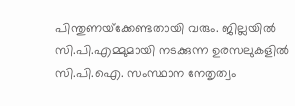പിന്തുണയ്‌ക്കേണ്ടതായി വരും. ജില്ലയില്‍ സി.പി.എമ്മുമായി നടക്കുന്ന ഉരസലുകളില്‍ സി.പി.ഐ. സംസ്ഥാന നേതൃത്വം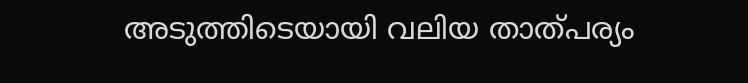അടുത്തിടെയായി വലിയ താത്പര്യം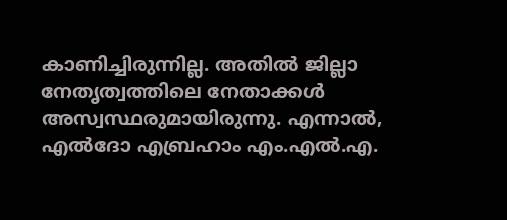കാണിച്ചിരുന്നില്ല. അതില്‍ ജില്ലാ നേതൃത്വത്തിലെ നേതാക്കള്‍ അസ്വസ്ഥരുമായിരുന്നു. എന്നാല്‍, എല്‍ദോ എബ്രഹാം എം.എല്‍.എ.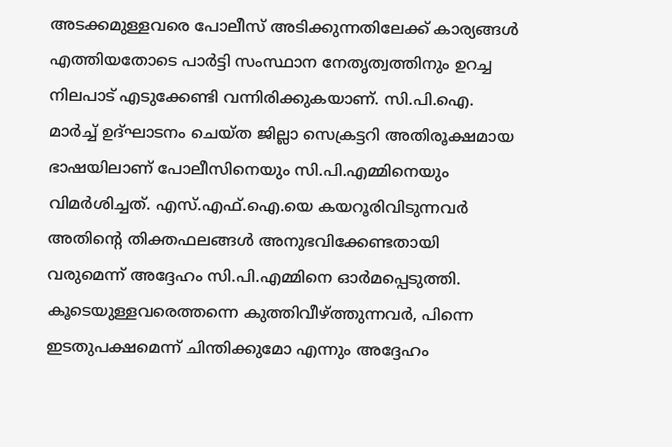അടക്കമുള്ളവരെ പോലീസ് അടിക്കുന്നതിലേക്ക് കാര്യങ്ങള്‍ എത്തിയതോടെ പാര്‍ട്ടി സംസ്ഥാന നേതൃത്വത്തിനും ഉറച്ച നിലപാട് എടുക്കേണ്ടി വന്നിരിക്കുകയാണ്. സി.പി.ഐ. മാര്‍ച്ച് ഉദ്ഘാടനം ചെയ്ത ജില്ലാ സെക്രട്ടറി അതിരൂക്ഷമായ ഭാഷയിലാണ് പോലീസിനെയും സി.പി.എമ്മിനെയും വിമര്‍ശിച്ചത്. എസ്.എഫ്.ഐ.യെ കയറൂരിവിടുന്നവര്‍ അതിന്റെ തിക്തഫലങ്ങള്‍ അനുഭവിക്കേണ്ടതായി വരുമെന്ന് അദ്ദേഹം സി.പി.എമ്മിനെ ഓര്‍മപ്പെടുത്തി. കൂടെയുള്ളവരെത്തന്നെ കുത്തിവീഴ്ത്തുന്നവര്‍, പിന്നെ ഇടതുപക്ഷമെന്ന് ചിന്തിക്കുമോ എന്നും അദ്ദേഹം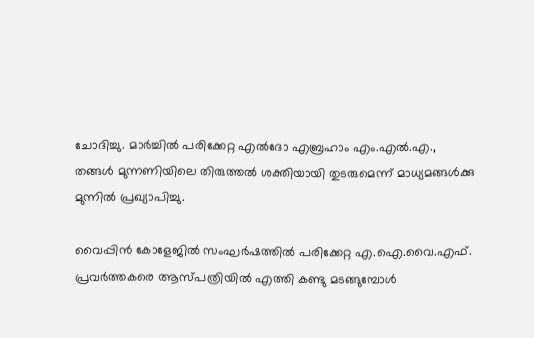ചോദിച്ചു. മാര്‍ച്ചില്‍ പരിക്കേറ്റ എല്‍ദോ എബ്രഹാം എം.എല്‍.എ., തങ്ങള്‍ മുന്നണിയിലെ തിരുത്തല്‍ ശക്തിയായി തുടരുമെന്ന് മാധ്യമങ്ങള്‍ക്കു മുന്നില്‍ പ്രഖ്യാപിച്ചു.

വൈപ്പിന്‍ കോളേജില്‍ സംഘര്‍ഷത്തില്‍ പരിക്കേറ്റ എ.ഐ.വൈ.എഫ്. പ്രവര്‍ത്തകരെ ആസ്പത്രിയില്‍ എത്തി കണ്ടു മടങ്ങുമ്പോള്‍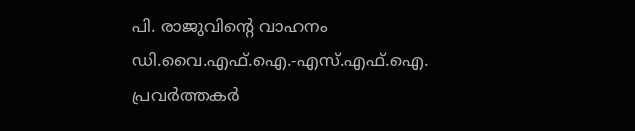പി. രാജുവിന്റെ വാഹനം ഡി.വൈ.എഫ്.ഐ.-എസ്.എഫ്.ഐ. പ്രവര്‍ത്തകര്‍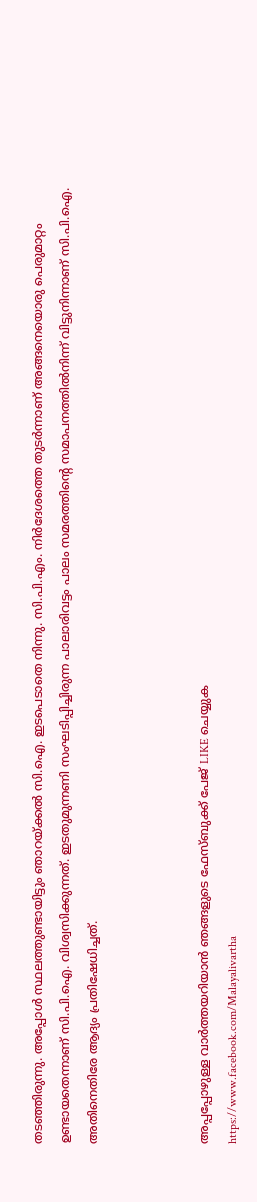തടഞ്ഞിരുന്നു. അപ്പോള്‍ സ്ഥലത്തുണ്ടായിട്ടും ഞാറയ്ക്കല്‍ സി.ഐ. ഇടപെടാതെ നിന്നു. സി.പി.എം. നിര്‍ദേശത്തെ തുടര്‍ന്നാണ് അങ്ങനെയൊരു പെരുമാറ്റം ഉണ്ടായതെന്നാണ് സി.പി.ഐ. വിശ്വസിക്കുന്നത്. ഇടതുമുന്നണി സംഘടിപ്പിച്ചിരുന്ന പാലാരിവട്ടം പാലം സമരത്തിന്റെ സമാപനത്തില്‍നിന്ന് വിട്ടുനിന്നാണ് സി.പി.ഐ. അതിനെതിരേ ആദ്യം പ്രതിഷേധിച്ചത്.



അപ്പപ്പോഴുള്ള വാര്‍ത്തയറിയാന്‍ ഞങ്ങളുടെ ഫേസ്‌ബുക്ക്‌ പേജ് LIKE ചെയ്യുക
https://www.facebook.com/Malayalivartha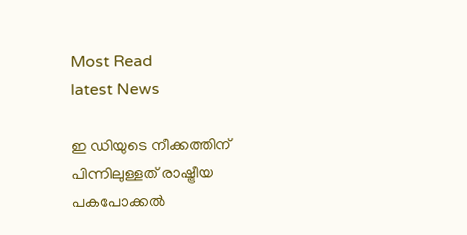Most Read
latest News

ഇ ഡിയുടെ നീക്കത്തിന് പിന്നിലുള്ളത് രാഷ്ട്രീയ പകപോക്കല്‍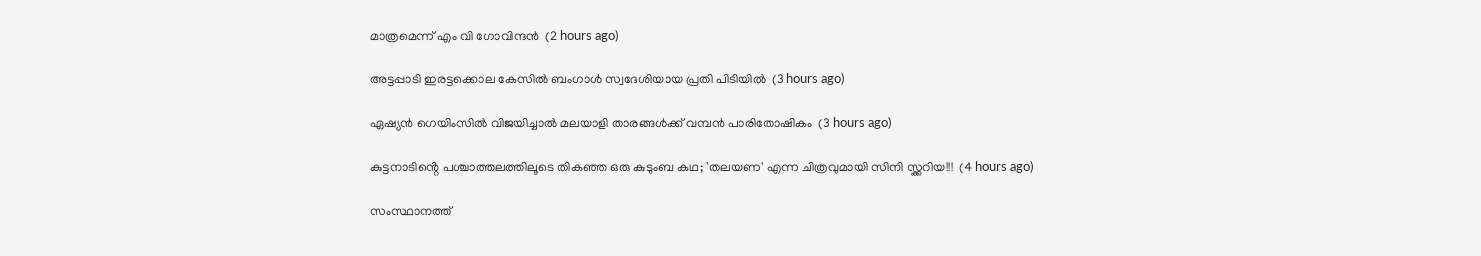മാത്രമെന്ന് എം വി ഗോവിന്ദന്‍  (2 hours ago)

അട്ടപ്പാടി ഇരട്ടക്കൊല കേസില്‍ ബംഗാള്‍ സ്വദേശിയായ പ്രതി പിടിയില്‍  (3 hours ago)

ഏഷ്യന്‍ ഗെയിംസില്‍ വിജയിച്ചാല്‍ മലയാളി താരങ്ങള്‍ക്ക് വമ്പന്‍ പാരിതോഷികം  (3 hours ago)

കുട്ടനാടിൻ്റെ പശ്ചാത്തലത്തിലൂടെ തികഞ്ഞ ഒരു കുടുംബ കഥ; 'തലയണ' എന്ന ചിത്രവുമായി സിനി സ്ക്കറിയ!!!  (4 hours ago)

സംസ്ഥാനത്ത്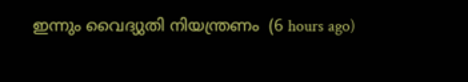ഇന്നും വൈദ്യുതി നിയന്ത്രണം  (6 hours ago)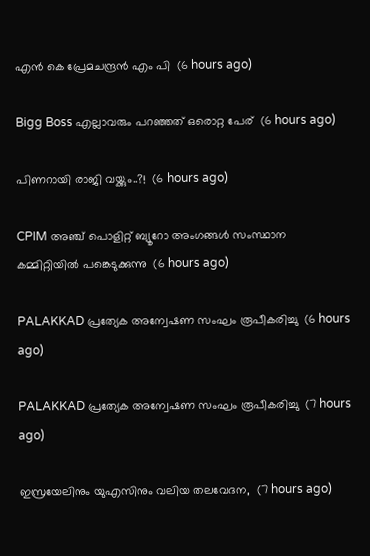എൻ കെ പ്രേമചന്ദ്രൻ എം പി  (6 hours ago)

Bigg Boss എല്ലാവരും പറഞ്ഞത് ഒരൊറ്റ പേര്  (6 hours ago)

പിണറായി രാജി വയ്ക്കും..?!  (6 hours ago)

CPIM അഞ്ച് പൊളിറ്റ് ബ്യൂറോ അംഗങ്ങള്‍ സംസ്ഥാന കമ്മിറ്റിയില്‍ പങ്കെടുക്കുന്നു  (6 hours ago)

PALAKKAD പ്രത്യേക അന്വേഷണ സംഘം രൂപീകരിച്ചു  (6 hours ago)

PALAKKAD പ്രത്യേക അന്വേഷണ സംഘം രൂപീകരിച്ചു  (7 hours ago)

ഇസ്രയേലിനും യുഎസിനും വലിയ തലവേദന,  (7 hours ago)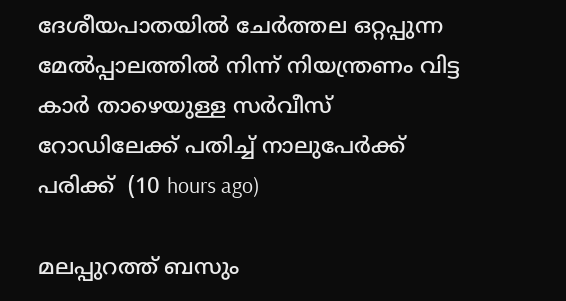ദേശീയപാതയിൽ ചേർത്തല ഒറ്റപ്പുന്ന മേൽപ്പാലത്തിൽ നിന്ന് നിയന്ത്രണം വിട്ട കാർ താഴെയുള്ള സർവീസ് റോഡിലേക്ക് പതിച്ച് നാലുപേർക്ക് പരിക്ക്  (10 hours ago)

മലപ്പുറത്ത് ബസും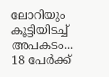ലോറിയും കൂട്ടിയിടച്ച് അപകടം... 18 പേർക്ക്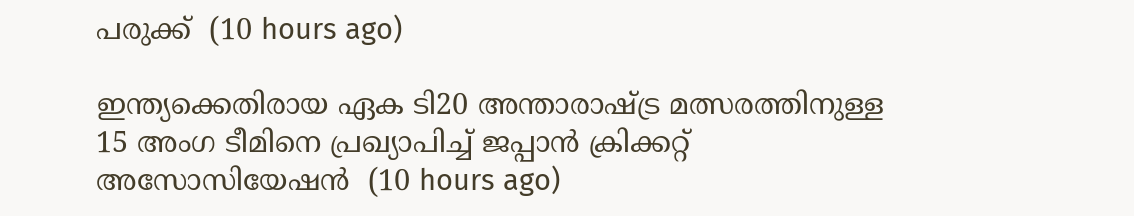പരുക്ക്  (10 hours ago)

ഇന്ത്യക്കെതിരായ ഏക ടി20 അന്താരാഷ്ട്ര മത്സരത്തിനുള്ള 15 അംഗ ടീമിനെ പ്രഖ്യാപിച്ച് ജപ്പാൻ ക്രിക്കറ്റ് അസോസിയേഷൻ  (10 hours ago)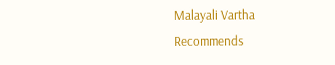Malayali Vartha Recommends